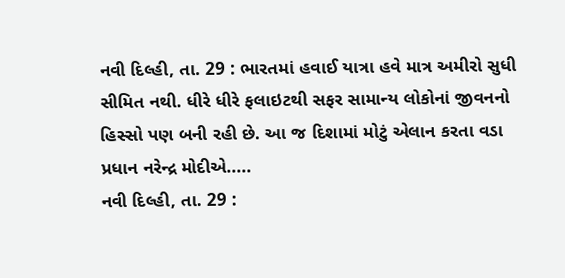નવી દિલ્હી, તા. 29 : ભારતમાં હવાઈ યાત્રા હવે માત્ર અમીરો સુધી સીમિત નથી. ધીરે ધીરે ફલાઇટથી સફર સામાન્ય લોકોનાં જીવનનો હિસ્સો પણ બની રહી છે. આ જ દિશામાં મોટું એલાન કરતા વડા પ્રધાન નરેન્દ્ર મોદીએ.....
નવી દિલ્હી, તા. 29 :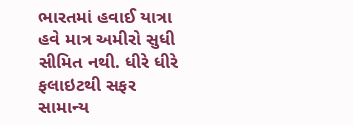ભારતમાં હવાઈ યાત્રા હવે માત્ર અમીરો સુધી સીમિત નથી. ધીરે ધીરે ફલાઇટથી સફર સામાન્ય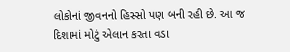લોકોનાં જીવનનો હિસ્સો પણ બની રહી છે. આ જ દિશામાં મોટું એલાન કરતા વડા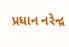પ્રધાન નરેન્દ્ર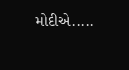મોદીએ.....